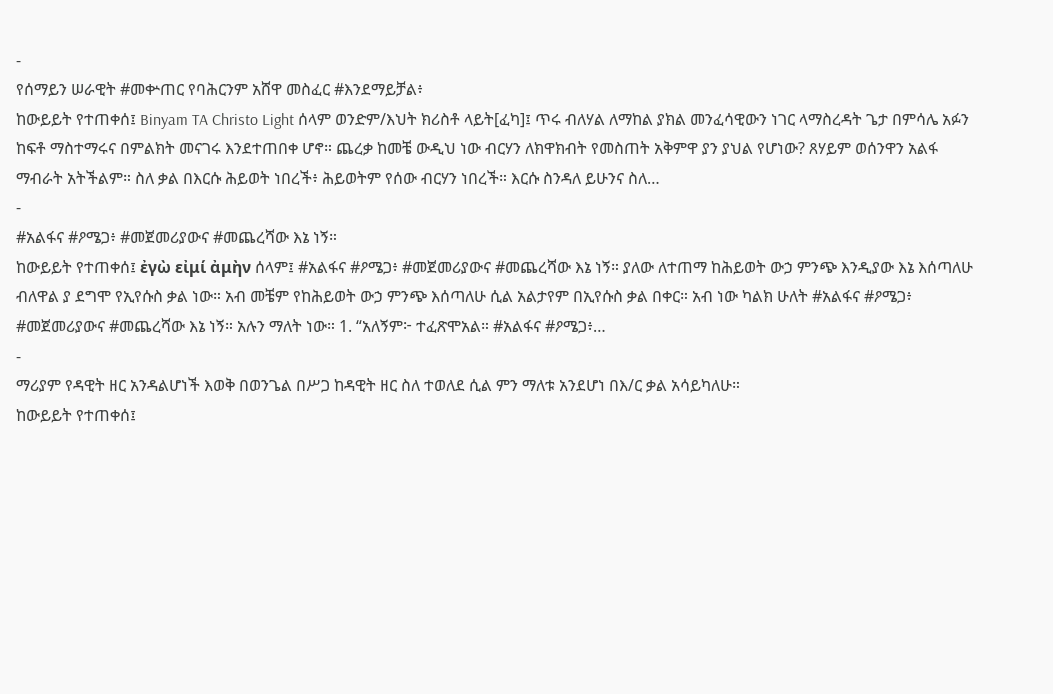-
የሰማይን ሠራዊት #መቍጠር የባሕርንም አሸዋ መስፈር #እንደማይቻል፥
ከውይይት የተጠቀሰ፤ Binyam TA Christo Light ሰላም ወንድም/እህት ክሪስቶ ላይት[ፈካ]፤ ጥሩ ብለሃል ለማከል ያክል መንፈሳዊውን ነገር ላማስረዳት ጌታ በምሳሌ አፉን ከፍቶ ማስተማሩና በምልክት መናገሩ እንደተጠበቀ ሆኖ። ጨረቃ ከመቼ ውዲህ ነው ብርሃን ለክዋክብት የመስጠት አቅምዋ ያን ያህል የሆነው? ጸሃይም ወሰንዋን አልፋ ማብራት አትችልም። ስለ ቃል በእርሱ ሕይወት ነበረች፥ ሕይወትም የሰው ብርሃን ነበረች። እርሱ ስንዳለ ይሁንና ስለ…
-
#አልፋና #ዖሜጋ፥ #መጀመሪያውና #መጨረሻው እኔ ነኝ።
ከውይይት የተጠቀሰ፤ ἐγὼ εἰμί ἀμὴν ሰላም፤ #አልፋና #ዖሜጋ፥ #መጀመሪያውና #መጨረሻው እኔ ነኝ። ያለው ለተጠማ ከሕይወት ውኃ ምንጭ እንዲያው እኔ እሰጣለሁ ብለዋል ያ ደግሞ የኢየሱስ ቃል ነው። አብ መቼም የከሕይወት ውኃ ምንጭ እሰጣለሁ ሲል አልታየም በኢየሱስ ቃል በቀር። አብ ነው ካልክ ሁለት #አልፋና #ዖሜጋ፥ #መጀመሪያውና #መጨረሻው እኔ ነኝ። አሉን ማለት ነው። 1. “አለኝም፦ ተፈጽሞአል። #አልፋና #ዖሜጋ፥…
-
ማሪያም የዳዊት ዘር አንዳልሆነች እወቅ በወንጌል በሥጋ ከዳዊት ዘር ስለ ተወለደ ሲል ምን ማለቱ አንደሆነ በእ/ር ቃል አሳይካለሁ።
ከውይይት የተጠቀሰ፤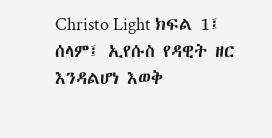Christo Light ክፍል 1፤ ሰላም፤ ኢየሱስ የዳዊት ዘር እንዳልሆነ እወቅ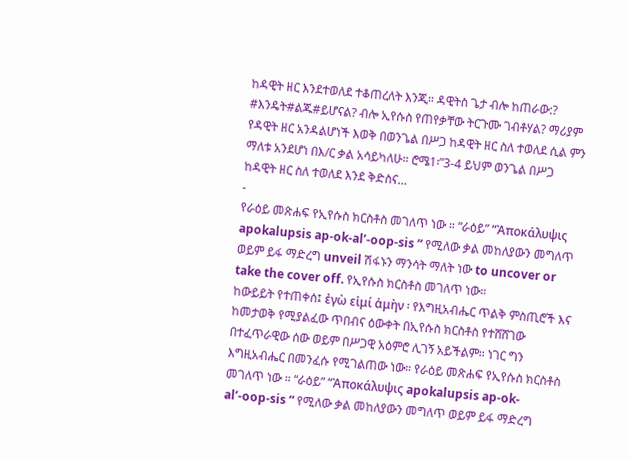ከዳዊት ዘር እንደተወለደ ተቆጠረለት እንጂ። ዳዊትስ ጌታ ብሎ ከጠራው:? #እንዴት#ልጁ#ይሆናል? ብሎ ኢየሱስ የጠየቃቸው ትርጉሙ ገብቶሃል? ማሪያም የዳዊት ዘር አንዳልሆነች እወቅ በወንጌል በሥጋ ከዳዊት ዘር ስለ ተወለደ ሲል ምን ማለቱ አንደሆነ በእ/ር ቃል አሳይካለሁ። ሮሜ1፡”3-4 ይህም ወንጌል በሥጋ ከዳዊት ዘር ስለ ተወለደ እንደ ቅድስና…
-
የራዕይ መጽሐፍ የኢየሱስ ክርስቶስ መገለጥ ነው ። “ራዕይ” “Ἀποκάλυψις apokalupsis ap-ok-al’-oop-sis ” የሚለው ቃል መከለያውን መግለጥ ወይም ይፋ ማድረግ unveil ሽፋኑን ማንሳት ማለት ነው to uncover or take the cover off. የኢየሱስ ክርስቶስ መገለጥ ነው።
ከውይይት የተጠቀሰ፤ ἐγὼ εἰμί ἀμὴν ፡ የእግዚአብሔር ጥልቅ ምስጢሮች እና ከመታወቅ የሚያልፈው ጥበብና ዕውቀት በኢየሱስ ክርስቶስ የተሸሸገው በተፈጥራዊው ሰው ወይም በሥጋዊ አዕምሮ ሊገኝ አይችልም። ነገር ግን እግዚአብሔር በመንፈሱ የሚገልጠው ነው። የራዕይ መጽሐፍ የኢየሱስ ክርስቶስ መገለጥ ነው ። “ራዕይ” “Ἀποκάλυψις apokalupsis ap-ok-al’-oop-sis ” የሚለው ቃል መከለያውን መግለጥ ወይም ይፋ ማድረግ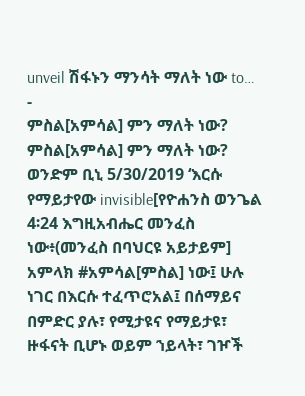unveil ሽፋኑን ማንሳት ማለት ነው to…
-
ምስል[አምሳል] ምን ማለት ነው?
ምስል[አምሳል] ምን ማለት ነው? ወንድም ቢኒ 5/30/2019 ‘እርሱ የማይታየው invisible[የዮሐንስ ወንጌል 4፡24 እግዚአብሔር መንፈስ ነው፥(መንፈስ በባህርዩ አይታይም] አምላክ #አምሳል[ምስል] ነው፤ ሁሉ ነገር በእርሱ ተፈጥሮአል፤ በሰማይና በምድር ያሉ፣ የሚታዩና የማይታዩ፣ ዙፋናት ቢሆኑ ወይም ኀይላት፣ ገዦች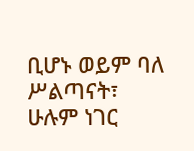ቢሆኑ ወይም ባለ ሥልጣናት፣ ሁሉም ነገር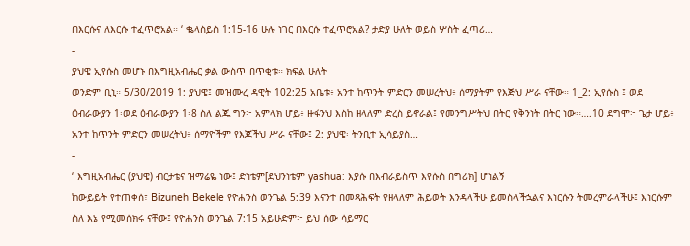በእርሱና ለእርሱ ተፈጥሮአል። ‘ ቈላስይስ 1:15-16 ሁሉ ነገር በእርሱ ተፈጥሮአል? ታድያ ሁለት ወይስ ሦስት ፈጣሪ…
-
ያህዌ ኢየሱስ መሆኑ በእግዚአብሔር ቃል ውስጥ በጥቂቱ። ክፍል ሁለት
ወንድም ቢኒ። 5/30/2019 1: ያህዌ፤ መዝሙረ ዳዊት 102:25 አቤቱ፥ አንተ ከጥንት ምድርን መሠረትህ፥ ሰማያትም የእጅህ ሥራ ናቸው። 1_2: ኢየሱስ ፤ ወደ ዕብራውያን 1፡ወደ ዕብራውያን 1፡8 ስለ ልጁ ግን፦ አምላክ ሆይ፥ ዙፋንህ እስከ ዘላለም ድረስ ይኖራል፤ የመንግሥትህ በትር የቅንነት በትር ነው።….10 ደግሞ፦ ጌታ ሆይ፥ አንተ ከጥንት ምድርን መሠረትህ፥ ሰማዮችም የእጆችህ ሥራ ናቸው፤ 2: ያህዌ፡ ትንቢተ ኢሳይያስ…
-
‘ እግዚአብሔር (ያህዌ) ብርታቴና ዝማሬዬ ነው፤ ድነቴም[ደህንነቴም yashua: እያሱ በእብራይስጥ እየሱስ በግሪክ] ሆነልኝ
ከውይይት የተጠቀሰ፣ Bizuneh Bekele የዮሐንስ ወንጌል 5:39 እናንተ በመጻሕፍት የዘላለም ሕይወት እንዳላችሁ ይመስላችኋልና እነርሱን ትመረምራላችሁ፤ እነርሱም ስለ እኔ የሚመሰክሩ ናቸው፤ የዮሐንስ ወንጌል 7:15 አይሁድም፦ ይህ ሰው ሳይማር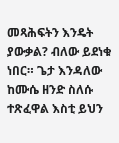መጻሕፍትን እንዴት ያውቃል? ብለው ይደነቁ ነበር። ጌታ እንዳለው ከሙሴ ዘንድ ስለሱ ተጽፈዋል እስቲ ይህን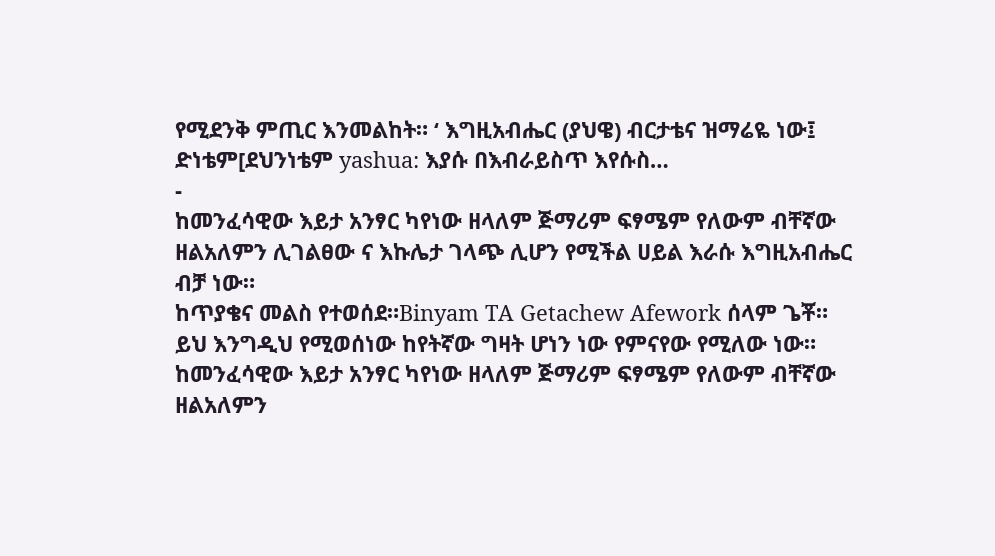የሚደንቅ ምጢር እንመልከት። ‘ እግዚአብሔር (ያህዌ) ብርታቴና ዝማሬዬ ነው፤ ድነቴም[ደህንነቴም yashua: እያሱ በእብራይስጥ እየሱስ…
-
ከመንፈሳዊው እይታ አንፃር ካየነው ዘላለም ጅማሪም ፍፃሜም የለውም ብቸኛው ዘልአለምን ሊገልፀው ና እኩሌታ ገላጭ ሊሆን የሚችል ሀይል እራሱ እግዚአብሔር ብቻ ነው።
ከጥያቄና መልስ የተወሰደ።Binyam TA Getachew Afework ሰላም ጌቾ። ይህ እንግዲህ የሚወሰነው ከየትኛው ግዛት ሆነን ነው የምናየው የሚለው ነው። ከመንፈሳዊው እይታ አንፃር ካየነው ዘላለም ጅማሪም ፍፃሜም የለውም ብቸኛው ዘልአለምን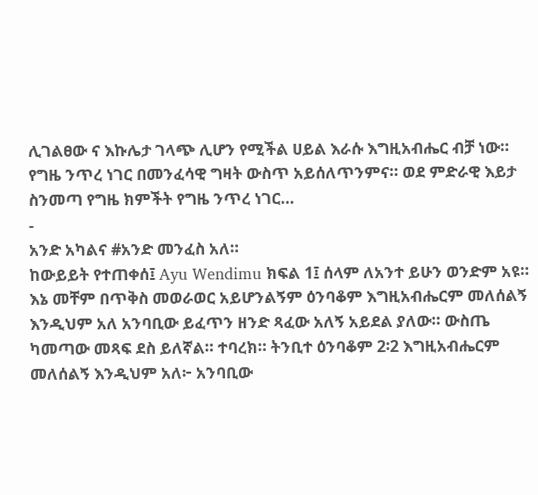ሊገልፀው ና እኩሌታ ገላጭ ሊሆን የሚችል ሀይል እራሱ እግዚአብሔር ብቻ ነው። የግዜ ንጥረ ነገር በመንፈሳዊ ግዛት ውስጥ አይሰለጥንምና። ወደ ምድራዊ እይታ ስንመጣ የግዜ ክምችት የግዜ ንጥረ ነገር…
-
አንድ አካልና #አንድ መንፈስ አለ።
ከውይይት የተጠቀሰ፤ Ayu Wendimu ክፍል 1፤ ሰላም ለአንተ ይሁን ወንድም አዩ። እኔ መቸም በጥቅስ መወራወር አይሆንልኝም ዕንባቆም እግዚአብሔርም መለሰልኝ እንዲህም አለ አንባቢው ይፈጥን ዘንድ ጻፈው አለኝ አይደል ያለው። ውስጤ ካመጣው መጻፍ ደስ ይለኛል። ተባረክ። ትንቢተ ዕንባቆም 2፡2 እግዚአብሔርም መለሰልኝ እንዲህም አለ፦ አንባቢው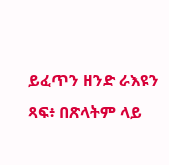ይፈጥን ዘንድ ራእዩን ጻፍ፥ በጽላትም ላይ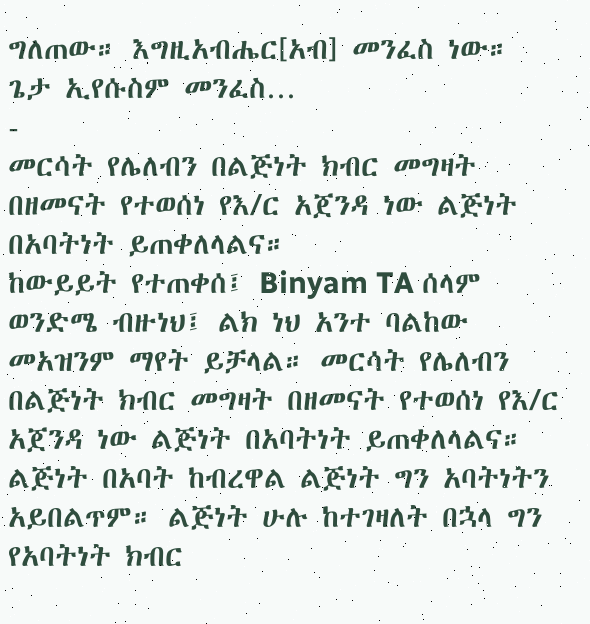ግለጠው። እግዚአብሔር[አብ] መንፈስ ነው። ጌታ ኢየሱስም መንፈስ…
-
መርሳት የሌለብን በልጅነት ክብር መግዛት በዘመናት የተወሰነ የእ/ር አጀንዳ ነው ልጅነት በአባትነት ይጠቀለላልና።
ከውይይት የተጠቀሰ፤ Binyam TA ሰላም ወንድሜ ብዙነህ፤ ልክ ነህ አንተ ባልከው መአዝንም ማየት ይቻላል። መርሳት የሌለብን በልጅነት ክብር መግዛት በዘመናት የተወሰነ የእ/ር አጀንዳ ነው ልጅነት በአባትነት ይጠቀለላልና። ልጅነት በአባት ከብረዋል ልጅነት ግን አባትነትን አይበልጥም። ልጅነት ሁሉ ከተገዛለት በኋላ ግን የአባትነት ክብር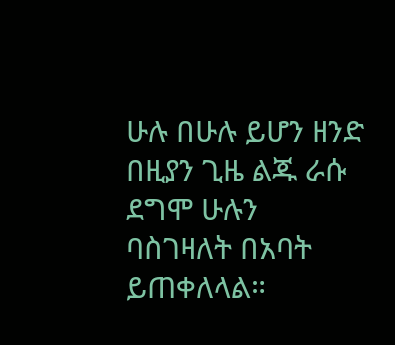ሁሉ በሁሉ ይሆን ዘንድ በዚያን ጊዜ ልጁ ራሱ ደግሞ ሁሉን ባስገዛለት በአባት ይጠቀለላል።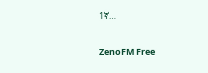1ኛ…

ZenoFM Free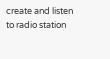create and listen to radio station